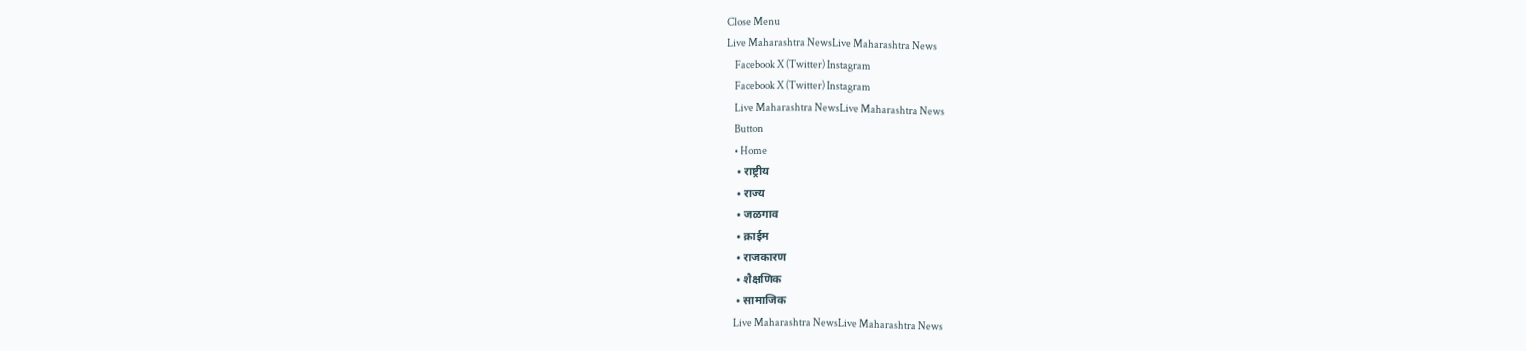Close Menu
Live Maharashtra NewsLive Maharashtra News
    Facebook X (Twitter) Instagram
    Facebook X (Twitter) Instagram
    Live Maharashtra NewsLive Maharashtra News
    Button
    • Home
    • राष्ट्रीय
    • राज्य
    • जळगाव
    • क्राईम
    • राजकारण
    • शैक्षणिक
    • सामाजिक
    Live Maharashtra NewsLive Maharashtra News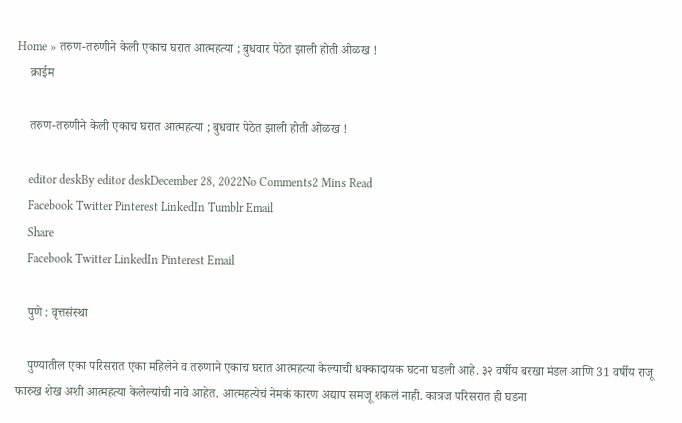Home » तरुण-तरुणीने केली एकाच घरात आत्महत्या ; बुधवार पेठेत झाली होती ओळख !
    क्राईम

    तरुण-तरुणीने केली एकाच घरात आत्महत्या ; बुधवार पेठेत झाली होती ओळख !

    editor deskBy editor deskDecember 28, 2022No Comments2 Mins Read
    Facebook Twitter Pinterest LinkedIn Tumblr Email
    Share
    Facebook Twitter LinkedIn Pinterest Email

    पुणे : वृत्तसंस्था

    पुण्यातील एका परिसरात एका महिलेने व तरुणाने एकाच घरात आत्महत्या केल्याची धक्कादायक घटना घडली आहे. ३२ वर्षीय बरखा मंडल आणि 31 वर्षीय राजू फारुख शेख अशी आत्महत्या केलेल्यांची नावे आहेत. आत्महत्येचं नेमकं कारण अद्याप समजू शकलं नाही. कात्रज परिसरात ही घडना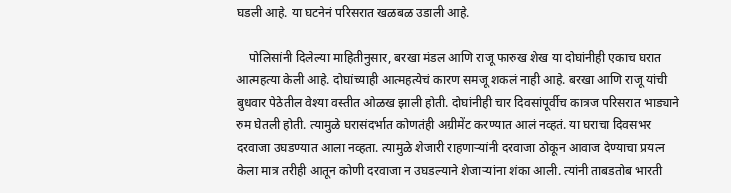घडली आहे. या घटनेनं परिसरात खळबळ उडाली आहे.

    पोलिसांनी दिलेल्या माहितीनुसार, बरखा मंडल आणि राजू फारुख शेख या दोघांनीही एकाच घरात आत्महत्या केली आहे. दोघांच्याही आत्महत्येचं कारण समजू शकलं नाही आहे. बरखा आणि राजू यांची बुधवार पेठेतील वेश्या वस्तीत ओळख झाली होती. दोघांनीही चार दिवसांपूर्वीच कात्रज परिसरात भाड्याने रुम घेतली होती. त्यामुळे घरासंदर्भात कोणतंही अग्रीमेंट करण्यात आलं नव्हतं. या घराचा दिवसभर दरवाजा उघडण्यात आला नव्हता. त्यामुळे शेजारी राहणाऱ्यांनी दरवाजा ठोकून आवाज देण्याचा प्रयत्न केला मात्र तरीही आतून कोणी दरवाजा न उघडल्याने शेजाऱ्यांना शंका आली. त्यांनी ताबडतोब भारती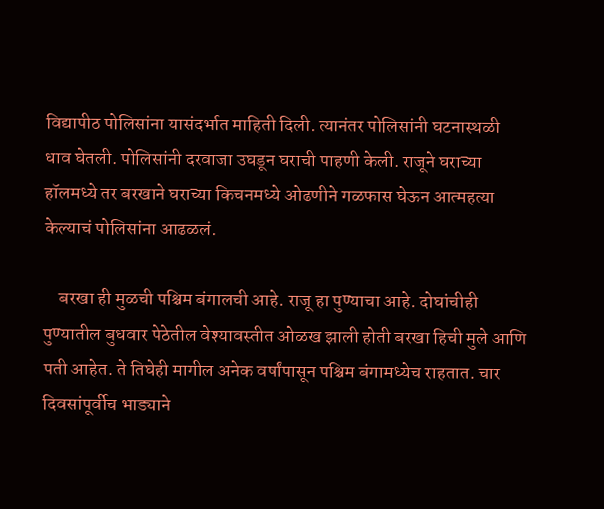विद्यापीठ पोलिसांना यासंदर्भात माहिती दिली. त्यानंतर पोलिसांनी घटनास्थळी धाव घेतली. पोलिसांनी दरवाजा उघडून घराची पाहणी केली. राजूने घराच्या हॉलमध्ये तर बरखाने घराच्या किचनमध्ये ओढणीने गळफास घेऊन आत्महत्या केल्याचं पोलिसांना आढळलं.

    बरखा ही मुळची पश्चिम बंगालची आहे. राजू हा पुण्याचा आहे. दोघांचीही पुण्यातील बुधवार पेठेतील वेश्यावस्तीत ओळख झाली होती बरखा हिची मुले आणि पती आहेत. ते तिघेही मागील अनेक वर्षांपासून पश्चिम बंगामध्येच राहतात. चार दिवसांपूर्वीच भाड्याने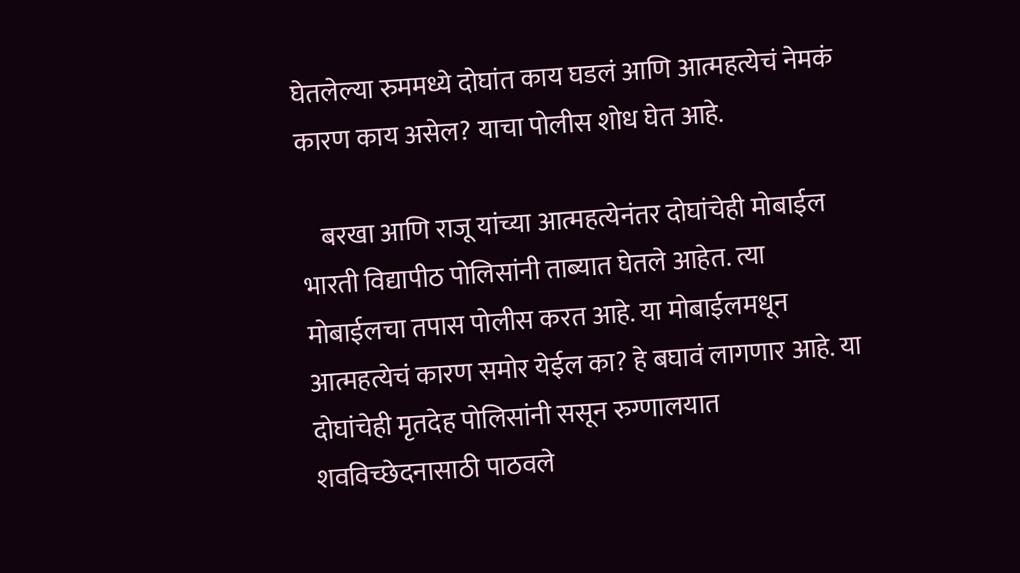घेतलेल्या रुममध्ये दोघांत काय घडलं आणि आत्महत्येचं नेमकं कारण काय असेल? याचा पोलीस शोध घेत आहे.

    बरखा आणि राजू यांच्या आत्महत्येनंतर दोघांचेही मोबाईल भारती विद्यापीठ पोलिसांनी ताब्यात घेतले आहेत. त्या मोबाईलचा तपास पोलीस करत आहे. या मोबाईलमधून आत्महत्येचं कारण समोर येईल का? हे बघावं लागणार आहे. या दोघांचेही मृतदेह पोलिसांनी ससून रुग्णालयात शवविच्छेदनासाठी पाठवले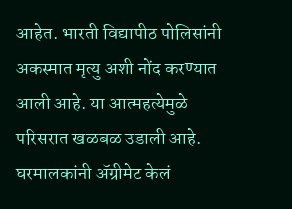आहेत. भारती विद्यापीठ पोलिसांनी अकस्मात मृत्यु अशी नोंद करण्यात आली आहे. या आत्महत्येमुळे परिसरात खळबळ उडाली आहे. घरमालकांनी ॲग्रीमेट केलं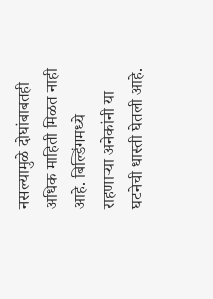नसल्यामुळे दोघांबाबतही अधिक माहिती मिळत नाही आहे. बिल्डिंगमध्ये राहणाऱ्या अनेकांनी या घटनेची धास्ती घेतली आहे.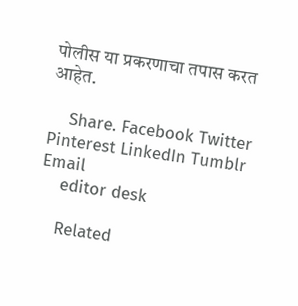पोलीस या प्रकरणाचा तपास करत आहेत.

    Share. Facebook Twitter Pinterest LinkedIn Tumblr Email
    editor desk

    Related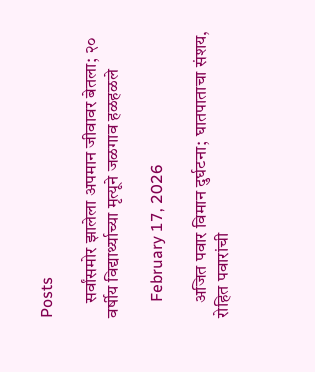Posts

    सर्वांसमोर झालेला अपमान जीवावर बेतला; २० वर्षीय विद्यार्थ्याच्या मृत्यूने जळगाव हळहळले

    February 17, 2026

    अजित पवार विमान दुर्घटना; घातपाताचा संशय, रोहित पवारांची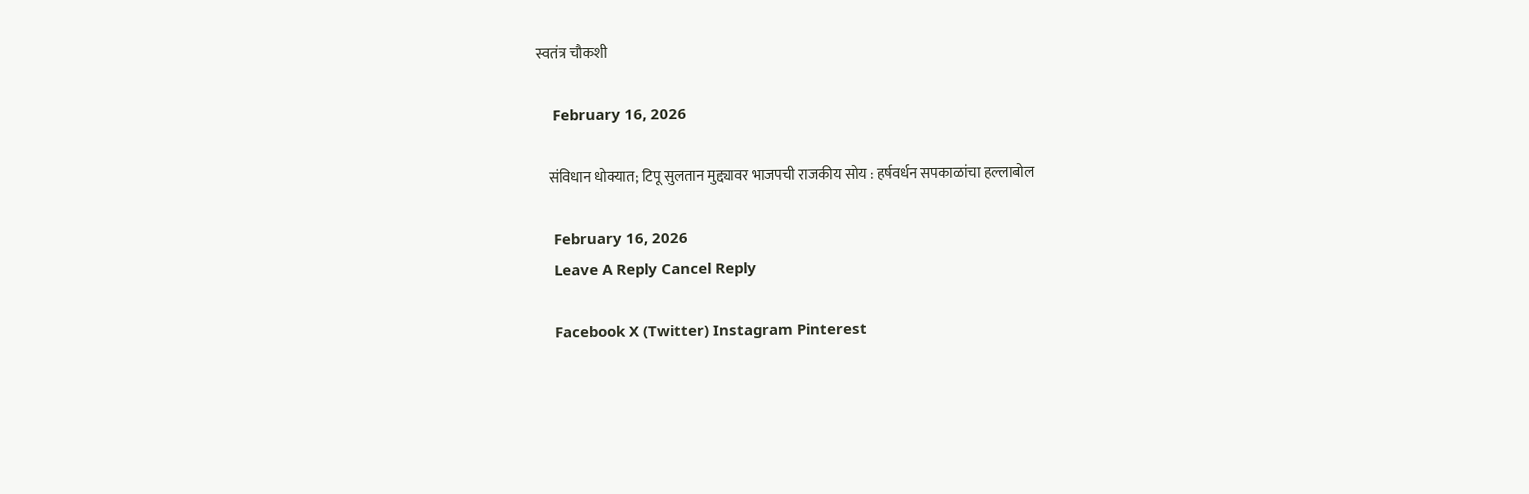स्वतंत्र चौकशी

    February 16, 2026

    संविधान धोक्यात; टिपू सुलतान मुद्द्यावर भाजपची राजकीय सोय : हर्षवर्धन सपकाळांचा हल्लाबोल

    February 16, 2026
    Leave A Reply Cancel Reply

    Facebook X (Twitter) Instagram Pinterest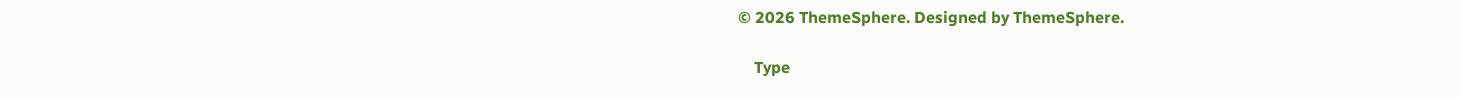© 2026 ThemeSphere. Designed by ThemeSphere.

    Type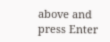above and press Enter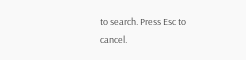to search. Press Esc to cancel.